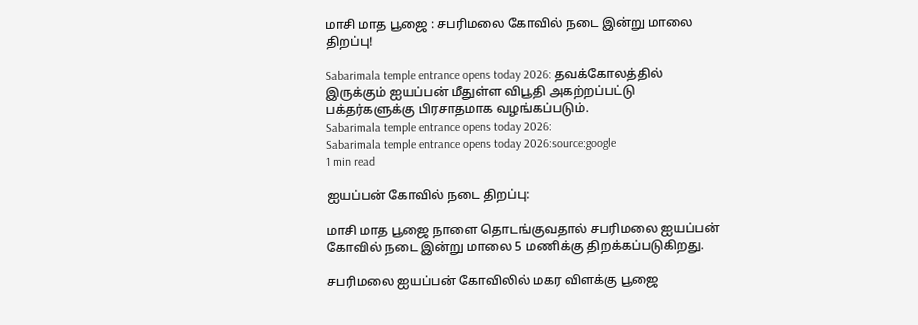மாசி மாத பூஜை : சபரிமலை கோவில் நடை இன்று மாலை திறப்பு!

Sabarimala temple entrance opens today 2026: தவக்கோலத்தில் இருக்கும் ஐயப்பன் மீதுள்ள விபூதி அகற்றப்பட்டு பக்தர்களுக்கு பிரசாதமாக வழங்கப்படும்.
Sabarimala temple entrance opens today 2026:
Sabarimala temple entrance opens today 2026:source:google
1 min read

ஐயப்பன் கோவில் நடை திறப்பு:

மாசி மாத பூஜை நாளை தொடங்குவதால் சபரிமலை ஐயப்பன் கோவில் நடை இன்று மாலை 5 மணிக்கு திறக்கப்படுகிறது.

சபரிமலை ஐயப்பன் கோவிலில் மகர விளக்கு பூஜை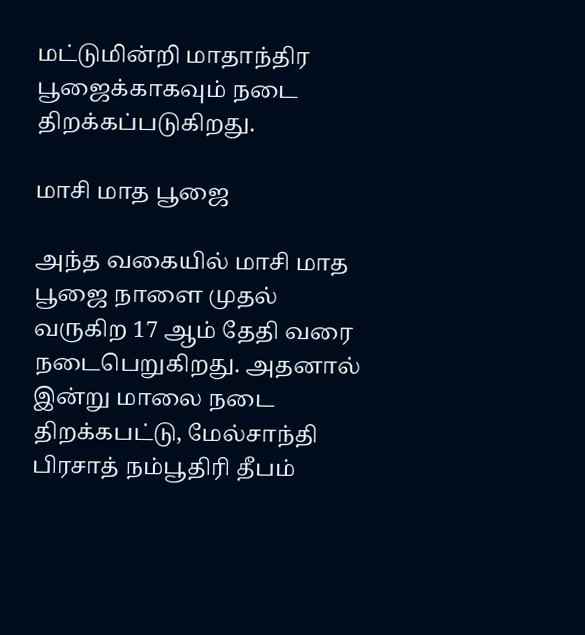மட்டுமின்றி மாதாந்திர பூஜைக்காகவும் நடை திறக்கப்படுகிறது.

மாசி மாத பூஜை

அந்த வகையில் மாசி மாத பூஜை நாளை முதல் வருகிற 17 ஆம் தேதி வரை நடைபெறுகிறது. அதனால் இன்று மாலை நடை திறக்கபட்டு, மேல்சாந்தி பிரசாத் நம்பூதிரி தீபம்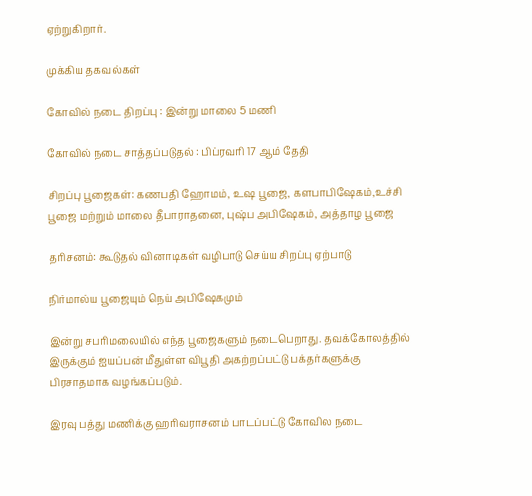ஏற்றுகிறார்.

முக்கிய தகவல்கள்

கோவில் நடை திறப்பு : இன்று மாலை 5 மணி

கோவில் நடை சாத்தப்படுதல் : பிப்ரவரி 17 ஆம் தேதி

சிறப்பு பூஜைகள்: கணபதி ஹோமம், உஷ பூஜை, களபாபிஷேகம்,உச்சி பூஜை மற்றும் மாலை தீபாராதனை, புஷ்ப அபிஷேகம், அத்தாழ பூஜை

தரிசனம்: கூடுதல் வினாடிகள் வழிபாடு செய்ய சிறப்பு ஏற்பாடு

நிர்மால்ய பூஜையும் நெய் அபிஷேகமும்

இன்று சபரிமலையில் எந்த பூஜைகளும் நடைபெறாது. தவக்கோலத்தில் இருக்கும் ஐயப்பன் மீதுள்ள விபூதி அகற்றப்பட்டு பக்தர்களுக்கு பிரசாதமாக வழங்கப்படும்.

இரவு பத்து மணிக்கு ஹரிவராசனம் பாடப்பட்டு கோவில நடை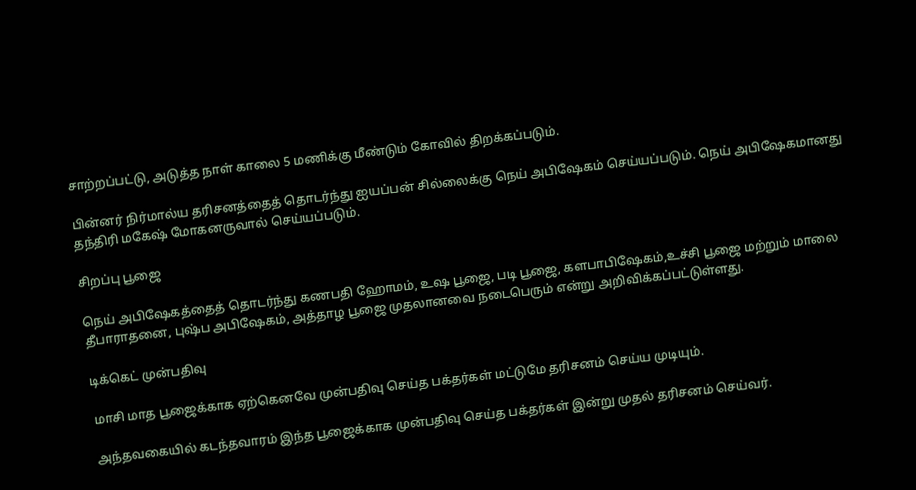சாற்றப்பட்டு, அடுத்த நாள் காலை 5 மணிக்கு மீண்டும் கோவில் திறக்கப்படும்.

பின்னர் நிர்மால்ய தரிசனத்தைத் தொடர்ந்து ஐயப்பன் சில்லைக்கு நெய் அபிஷேகம் செய்யப்படும். நெய் அபிஷேகமானது தந்திரி மகேஷ் மோகனருவால் செய்யப்படும்.

சிறப்பு பூஜை

நெய் அபிஷேகத்தைத் தொடர்ந்து கணபதி ஹோமம், உஷ பூஜை, படி பூஜை, களபாபிஷேகம்,உச்சி பூஜை மற்றும் மாலை தீபாராதனை, புஷ்ப அபிஷேகம், அத்தாழ பூஜை முதலானவை நடைபெரும் என்று அறிவிக்கப்பட்டுள்ளது.

டிக்கெட் முன்பதிவு

மாசி மாத பூஜைக்காக ஏற்கெனவே முன்பதிவு செய்த பக்தர்கள் மட்டுமே தரிசனம் செய்ய முடியும்.

அந்தவகையில் கடந்தவாரம் இந்த பூஜைக்காக முன்பதிவு செய்த பக்தர்கள் இன்று முதல் தரிசனம் செய்வர்.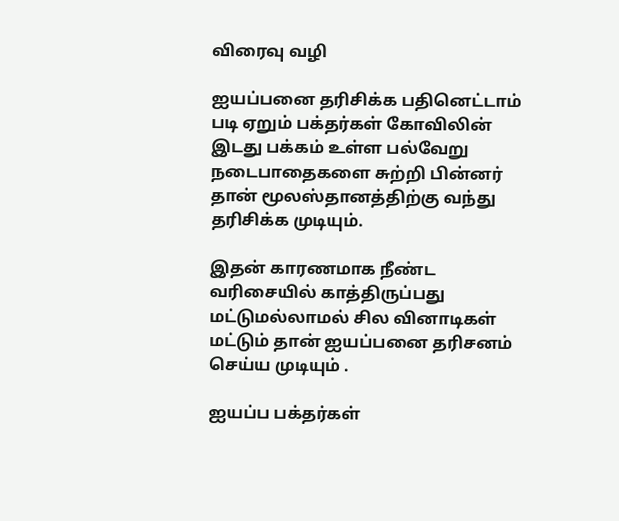விரைவு வழி

ஐயப்பனை தரிசிக்க பதினெட்டாம் படி ஏறும் பக்தர்கள் கோவிலின் இடது பக்கம் உள்ள பல்வேறு நடைபாதைகளை சுற்றி பின்னர் தான் மூலஸ்தானத்திற்கு வந்து தரிசிக்க முடியும்.

இதன் காரணமாக நீண்ட வரிசையில் காத்திருப்பது மட்டுமல்லாமல் சில வினாடிகள் மட்டும் தான் ஐயப்பனை தரிசனம் செய்ய முடியும் .

ஐயப்ப பக்தர்கள்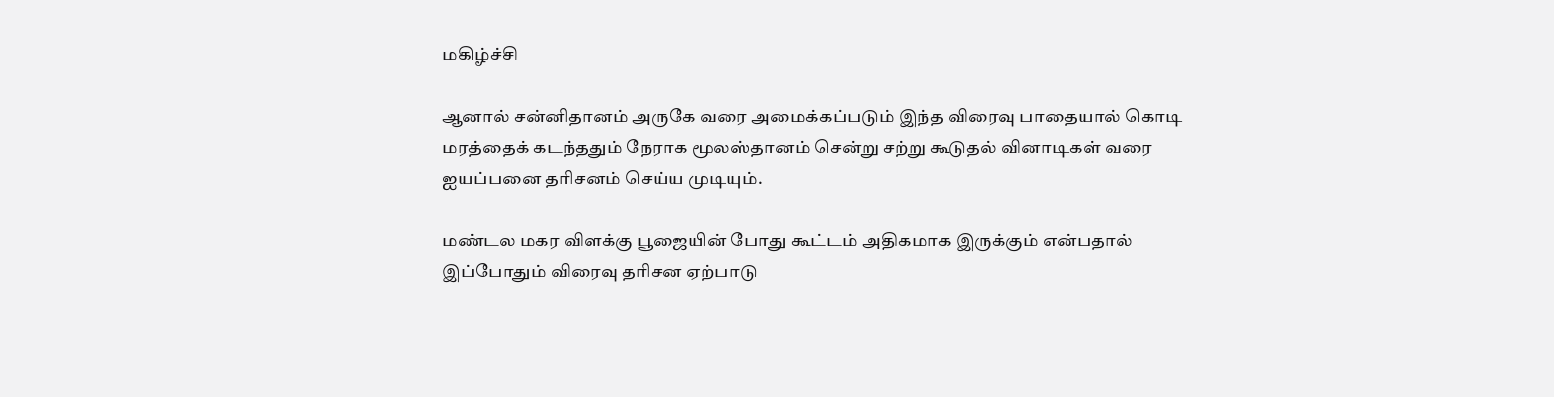மகிழ்ச்சி

ஆனால் சன்னிதானம் அருகே வரை அமைக்கப்படும் இந்த விரைவு பாதையால் கொடி மரத்தைக் கடந்ததும் நேராக மூலஸ்தானம் சென்று சற்று கூடுதல் வினாடிகள் வரை ஐயப்பனை தரிசனம் செய்ய முடியும்.

மண்டல மகர விளக்கு பூஜையின் போது கூட்டம் அதிகமாக இருக்கும் என்பதால் இப்போதும் விரைவு தரிசன ஏற்பாடு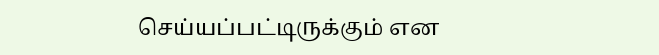செய்யப்பட்டிருக்கும் என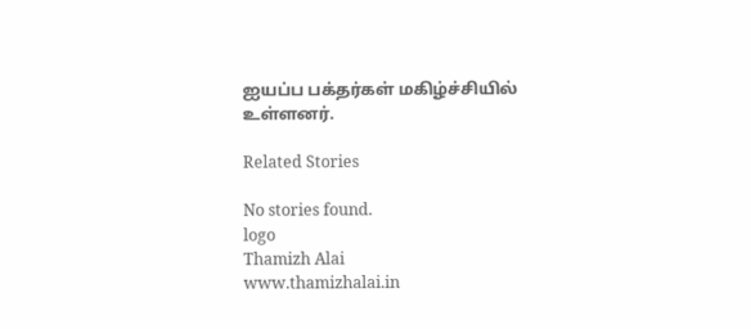ஐயப்ப பக்தர்கள் மகிழ்ச்சியில் உள்ளனர்.

Related Stories

No stories found.
logo
Thamizh Alai
www.thamizhalai.in